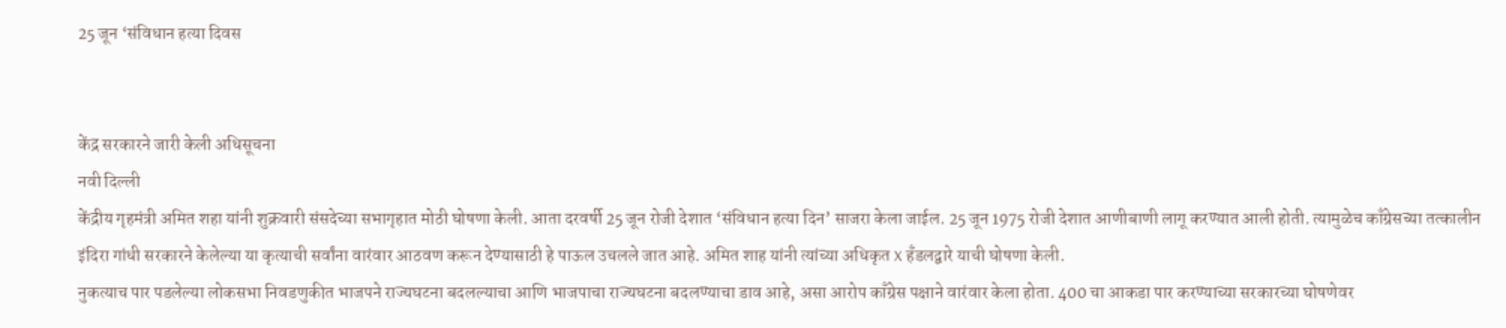25 जून ‘संविधान हत्या दिवस


केंद्र सरकारने जारी केली अधिसूचना
नवी दिल्ली
केंद्रीय गृहमंत्री अमित शहा यांनी शुक्रवारी संसदेच्या सभागृहात मोठी घोषणा केली. आता दरवर्षी 25 जून रोजी देशात ‘संविधान हत्या दिन’ साजरा केला जाईल. 25 जून 1975 रोजी देशात आणीबाणी लागू करण्यात आली होती. त्यामुळेच काँग्रेसच्या तत्कालीन इंदिरा गांधी सरकारने केलेल्या या कृत्याची सर्वांना वारंवार आठवण करून देण्यासाठी हे पाऊल उचलले जात आहे. अमित शाह यांनी त्यांच्या अधिकृत X हँडलद्वारे याची घोषणा केली.
नुकत्याच पार पडलेल्या लोकसभा निवडणुकीत भाजपने राज्यघटना बदलल्याचा आणि भाजपाचा राज्यघटना बदलण्याचा डाव आहे, असा आरोप काँग्रेस पक्षाने वारंवार केला होता. 400 चा आकडा पार करण्याच्या सरकारच्या घोषणेवर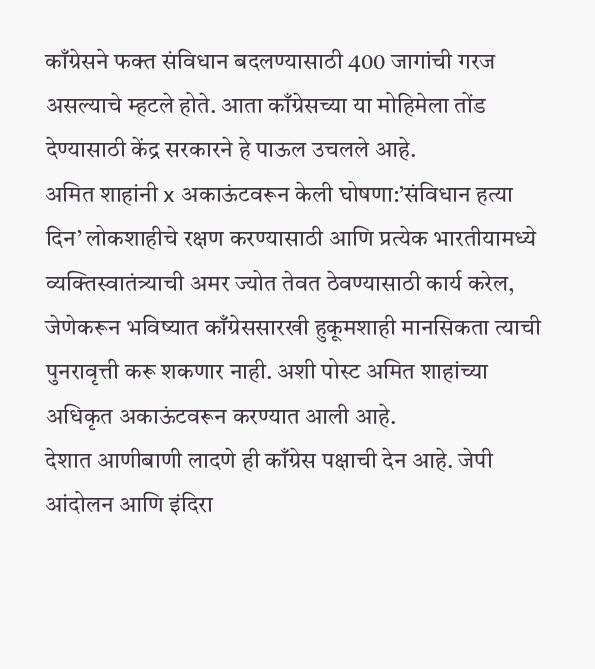काँग्रेसने फक्त संविधान बदलण्यासाठी 400 जागांची गरज असल्याचे म्हटले होते. आता काँग्रेसच्या या मोहिमेला तोंड देण्यासाठी केंद्र सरकारने हे पाऊल उचलले आहे.
अमित शाहांनी x अकाऊंटवरून केली घोषणा:’संविधान हत्या दिन’ लोकशाहीचे रक्षण करण्यासाठी आणि प्रत्येक भारतीयामध्ये व्यक्तिस्वातंत्र्याची अमर ज्योत तेवत ठेवण्यासाठी कार्य करेल, जेणेकरून भविष्यात काँग्रेससारखी हुकूमशाही मानसिकता त्याची पुनरावृत्ती करू शकणार नाही. अशी पोस्ट अमित शाहांच्या अधिकृत अकाऊंटवरून करण्यात आली आहे.
देशात आणीबाणी लादणे ही काँग्रेस पक्षाची देन आहे. जेपी आंदोलन आणि इंदिरा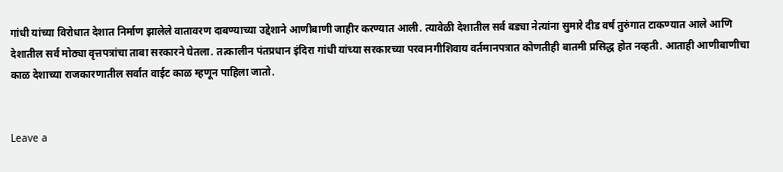गांधी यांच्या विरोधात देशात निर्माण झालेले वातावरण दाबण्याच्या उद्देशाने आणीबाणी जाहीर करण्यात आली. त्यावेळी देशातील सर्व बड्या नेत्यांना सुमारे दीड वर्ष तुरुंगात टाकण्यात आले आणि देशातील सर्व मोठ्या वृत्तपत्रांचा ताबा सरकारने घेतला. तत्कालीन पंतप्रधान इंदिरा गांधी यांच्या सरकारच्या परवानगीशिवाय वर्तमानपत्रात कोणतीही बातमी प्रसिद्ध होत नव्हती. आताही आणीबाणीचा काळ देशाच्या राजकारणातील सर्वात वाईट काळ म्हणून पाहिला जातो.


Leave a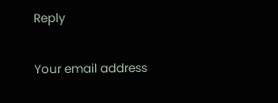Reply

Your email address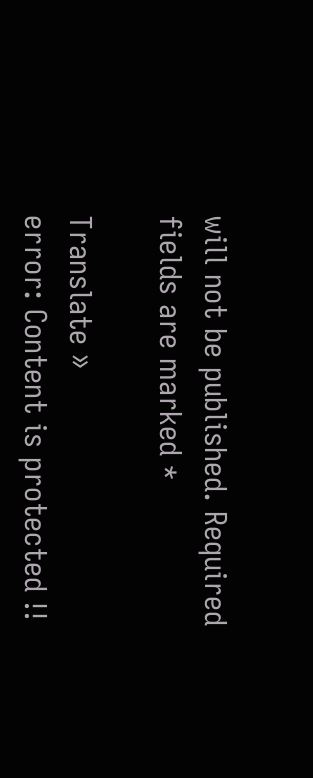will not be published. Required fields are marked *

Translate »
error: Content is protected !!